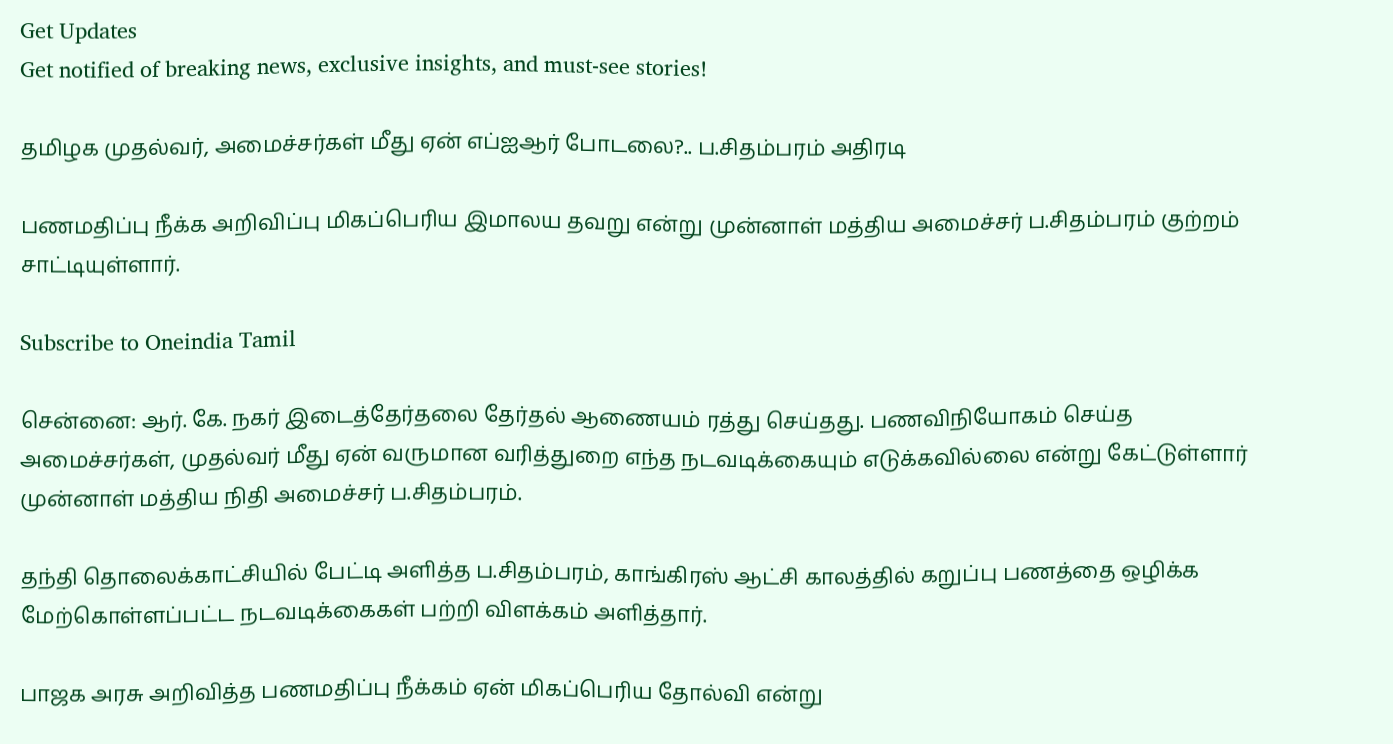Get Updates
Get notified of breaking news, exclusive insights, and must-see stories!

தமிழக முதல்வர், அமைச்சர்கள் மீது ஏன் எப்ஐஆர் போடலை?.. ப.சிதம்பரம் அதிரடி

பணமதிப்பு நீக்க அறிவிப்பு மிகப்பெரிய இமாலய தவறு என்று முன்னாள் மத்திய அமைச்சர் ப.சிதம்பரம் குற்றம் சாட்டியுள்ளார்.

Subscribe to Oneindia Tamil

சென்னை: ஆர். கே. நகர் இடைத்தேர்தலை தேர்தல் ஆணையம் ரத்து செய்தது. பணவிநியோகம் செய்த அமைச்சர்கள், முதல்வர் மீது ஏன் வருமான வரித்துறை எந்த நடவடிக்கையும் எடுக்கவில்லை என்று கேட்டுள்ளார் முன்னாள் மத்திய நிதி அமைச்சர் ப.சிதம்பரம்.

தந்தி தொலைக்காட்சியில் பேட்டி அளித்த ப.சிதம்பரம், காங்கிரஸ் ஆட்சி காலத்தில் கறுப்பு பணத்தை ஒழிக்க மேற்கொள்ளப்பட்ட நடவடிக்கைகள் பற்றி விளக்கம் அளித்தார்.

பாஜக அரசு அறிவித்த பணமதிப்பு நீக்கம் ஏன் மிகப்பெரிய தோல்வி என்று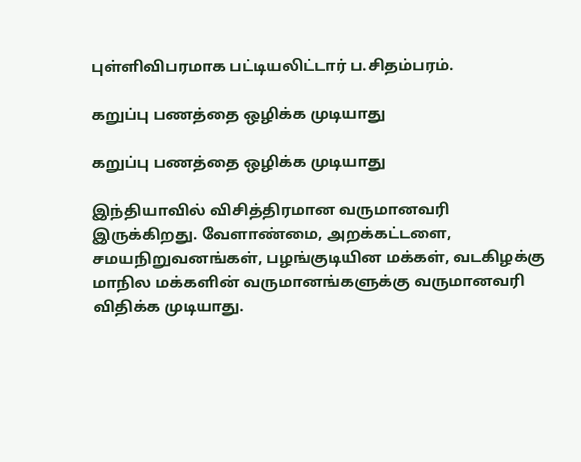புள்ளிவிபரமாக பட்டியலிட்டார் ப.சிதம்பரம்.

கறுப்பு பணத்தை ஒழிக்க முடியாது

கறுப்பு பணத்தை ஒழிக்க முடியாது

இந்தியாவில் விசித்திரமான வருமானவரி இருக்கிறது. வேளாண்மை, அறக்கட்டளை, சமயநிறுவனங்கள், பழங்குடியின மக்கள், வடகிழக்கு மாநில மக்களின் வருமானங்களுக்கு வருமானவரி விதிக்க முடியாது.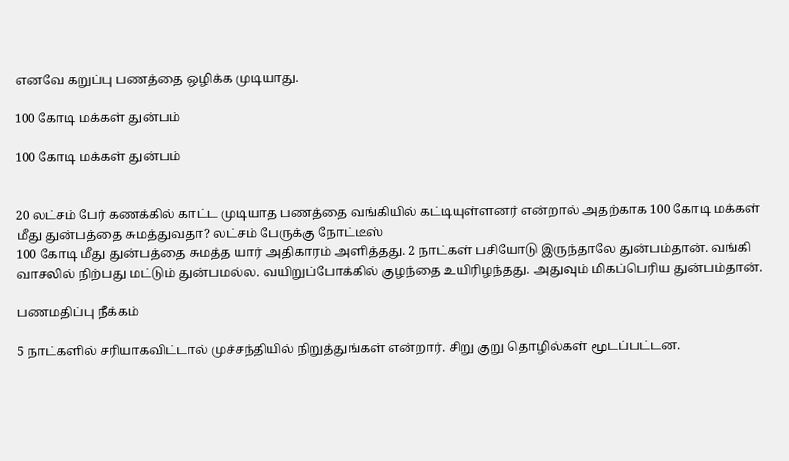எனவே கறுப்பு பணத்தை ஒழிக்க முடியாது.

100 கோடி மக்கள் துன்பம்

100 கோடி மக்கள் துன்பம்


20 லட்சம் பேர் கணக்கில் காட்ட முடியாத பணத்தை வங்கியில் கட்டியுள்ளனர் என்றால் அதற்காக 100 கோடி மக்கள் மீது துன்பத்தை சுமத்துவதா? லட்சம் பேருக்கு நோட்டீஸ்
100 கோடி மீது துன்பத்தை சுமத்த யார் அதிகாரம் அளித்தது. 2 நாட்கள் பசியோடு இருந்தாலே துன்பம்தான். வங்கி வாசலில் நிற்பது மட்டும் துன்பமல்ல. வயிறுப்போக்கில் குழந்தை உயிரிழந்தது. அதுவும் மிகப்பெரிய துன்பம்தான்.

பணமதிப்பு நீக்கம்

5 நாட்களில் சரியாகவிட்டால் முச்சந்தியில் நிறுத்துங்கள் என்றார். சிறு குறு தொழில்கள் மூடப்பட்டன.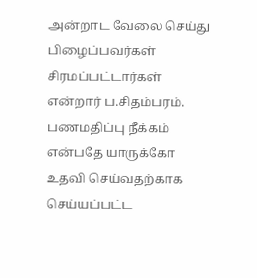அன்றாட வேலை செய்து பிழைப்பவர்கள் சிரமப்பட்டார்கள் என்றார் ப.சிதம்பரம். பணமதிப்பு நீக்கம் என்பதே யாருக்கோ உதவி செய்வதற்காக செய்யப்பட்ட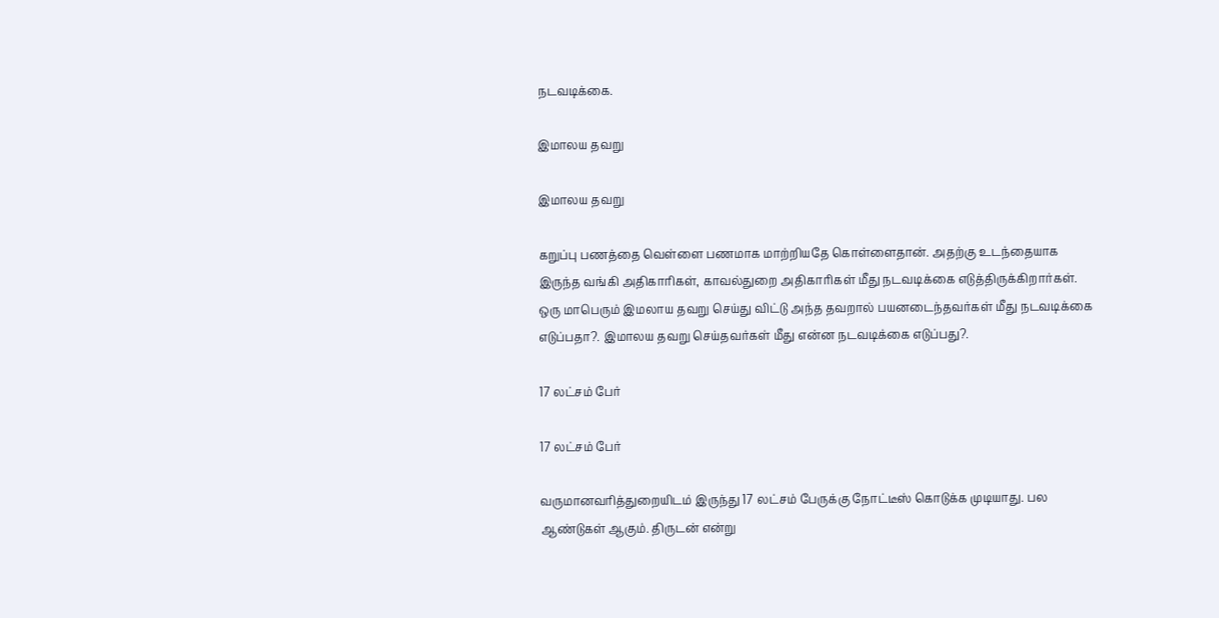நடவடிக்கை.

இமாலய தவறு

இமாலய தவறு

கறுப்பு பணத்தை வெள்ளை பணமாக மாற்றியதே கொள்ளைதான். அதற்கு உடந்தையாக இருந்த வங்கி அதிகாரிகள், காவல்துறை அதிகாரிகள் மீது நடவடிக்கை எடுத்திருக்கிறார்கள். ஒரு மாபெரும் இமலாய தவறு செய்து விட்டு அந்த தவறால் பயனடைந்தவர்கள் மீது நடவடிக்கை எடுப்பதா?. இமாலய தவறு செய்தவர்கள் மீது என்ன நடவடிக்கை எடுப்பது?.

17 லட்சம் பேர்

17 லட்சம் பேர்

வருமானவரித்துறையிடம் இருந்து 17 லட்சம் பேருக்கு நோட்டீஸ் கொடுக்க முடியாது. பல ஆண்டுகள் ஆகும். திருடன் என்று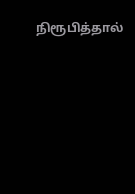நிரூபித்தால்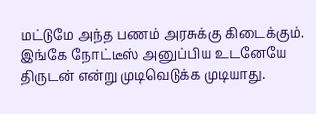மட்டுமே அந்த பணம் அரசுக்கு கிடைக்கும். இங்கே நோட்டீஸ் அனுப்பிய உடனேயே திருடன் என்று முடிவெடுக்க முடியாது.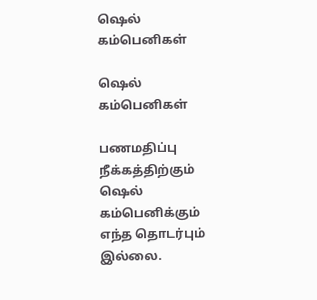ஷெல் கம்பெனிகள்

ஷெல் கம்பெனிகள்

பணமதிப்பு நீக்கத்திற்கும் ஷெல் கம்பெனிக்கும் எந்த தொடர்பும் இல்லை.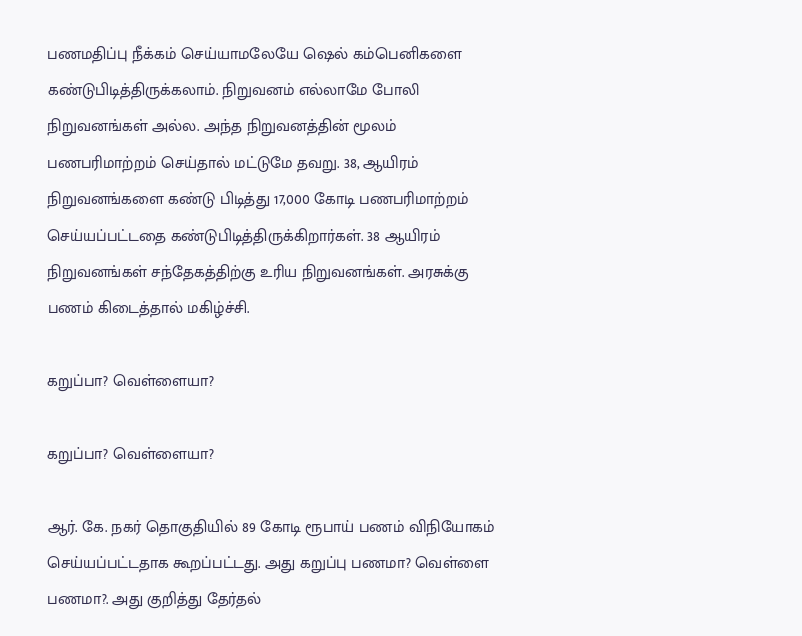பணமதிப்பு நீக்கம் செய்யாமலேயே ஷெல் கம்பெனிகளை கண்டுபிடித்திருக்கலாம். நிறுவனம் எல்லாமே போலி நிறுவனங்கள் அல்ல. அந்த நிறுவனத்தின் மூலம் பணபரிமாற்றம் செய்தால் மட்டுமே தவறு. 38, ஆயிரம் நிறுவனங்களை கண்டு பிடித்து 17,000 கோடி பணபரிமாற்றம் செய்யப்பட்டதை கண்டுபிடித்திருக்கிறார்கள். 38 ஆயிரம் நிறுவனங்கள் சந்தேகத்திற்கு உரிய நிறுவனங்கள். அரசுக்கு பணம் கிடைத்தால் மகிழ்ச்சி.

கறுப்பா? வெள்ளையா?

கறுப்பா? வெள்ளையா?

ஆர். கே. நகர் தொகுதியில் 89 கோடி ரூபாய் பணம் விநியோகம் செய்யப்பட்டதாக கூறப்பட்டது. அது கறுப்பு பணமா? வெள்ளை பணமா?. அது குறித்து தேர்தல்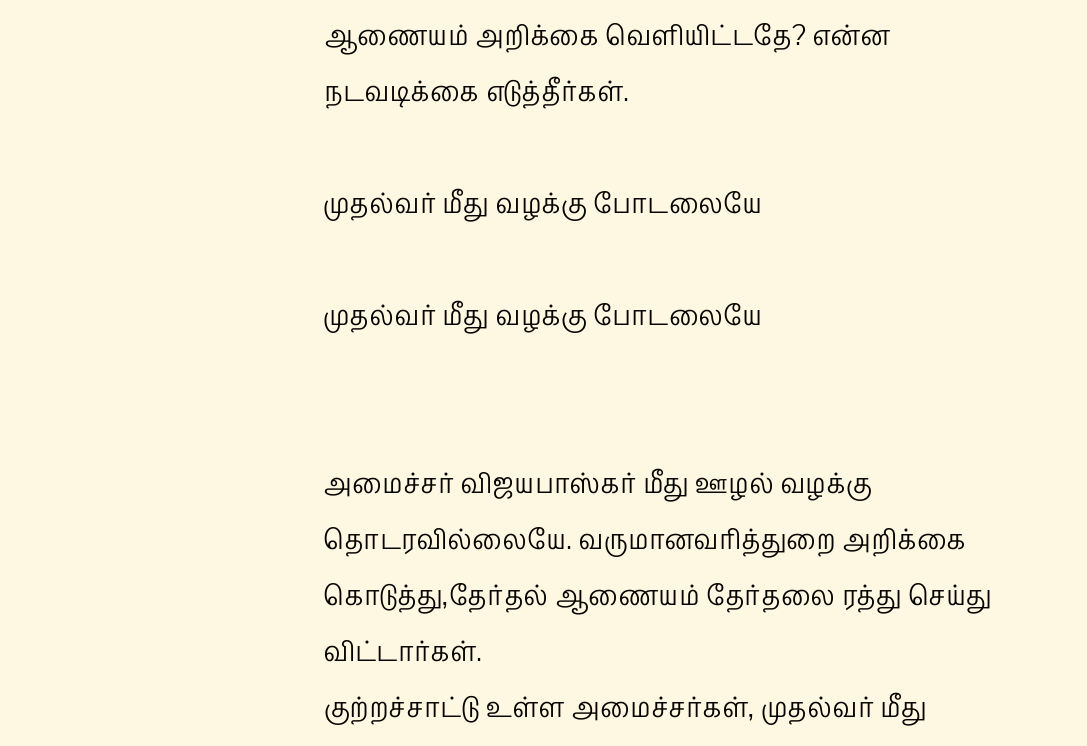ஆணையம் அறிக்கை வெளியிட்டதே? என்ன நடவடிக்கை எடுத்தீர்கள்.

முதல்வர் மீது வழக்கு போடலையே

முதல்வர் மீது வழக்கு போடலையே


அமைச்சர் விஜயபாஸ்கர் மீது ஊழல் வழக்கு தொடரவில்லையே. வருமானவரித்துறை அறிக்கை கொடுத்து,தேர்தல் ஆணையம் தேர்தலை ரத்து செய்து விட்டார்கள்.
குற்றச்சாட்டு உள்ள அமைச்சர்கள், முதல்வர் மீது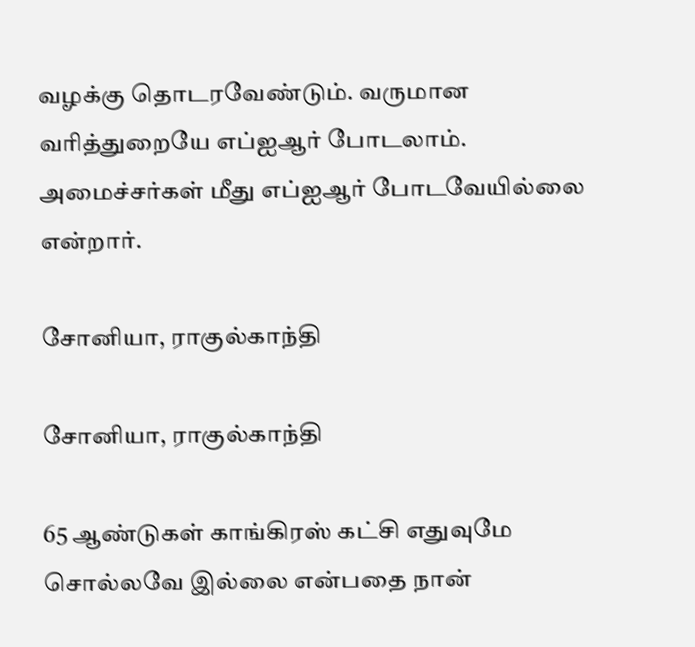வழக்கு தொடரவேண்டும். வருமான வரித்துறையே எப்ஐஆர் போடலாம். அமைச்சர்கள் மீது எப்ஐஆர் போடவேயில்லை என்றார்.

சோனியா, ராகுல்காந்தி

சோனியா, ராகுல்காந்தி

65 ஆண்டுகள் காங்கிரஸ் கட்சி எதுவுமே சொல்லவே இல்லை என்பதை நான்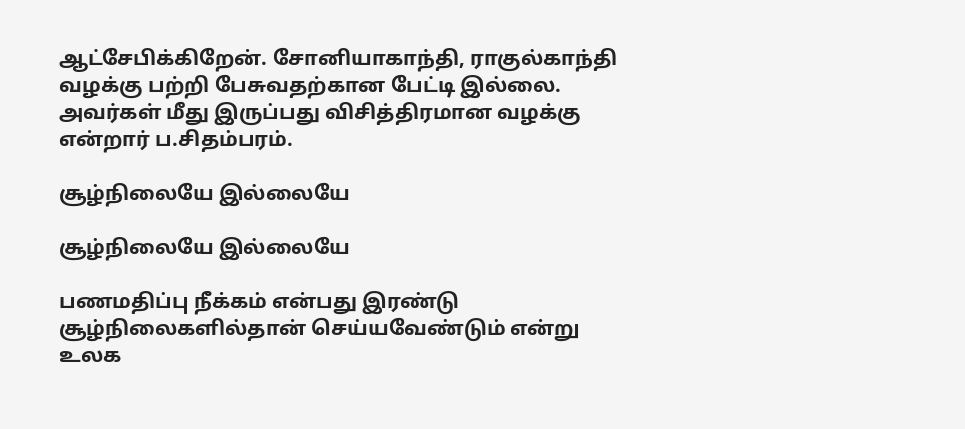ஆட்சேபிக்கிறேன். சோனியாகாந்தி, ராகுல்காந்தி வழக்கு பற்றி பேசுவதற்கான பேட்டி இல்லை. அவர்கள் மீது இருப்பது விசித்திரமான வழக்கு என்றார் ப.சிதம்பரம்.

சூழ்நிலையே இல்லையே

சூழ்நிலையே இல்லையே

பணமதிப்பு நீக்கம் என்பது இரண்டு சூழ்நிலைகளில்தான் செய்யவேண்டும் என்று உலக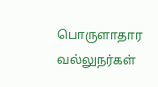பொருளாதார வல்லுநர்கள்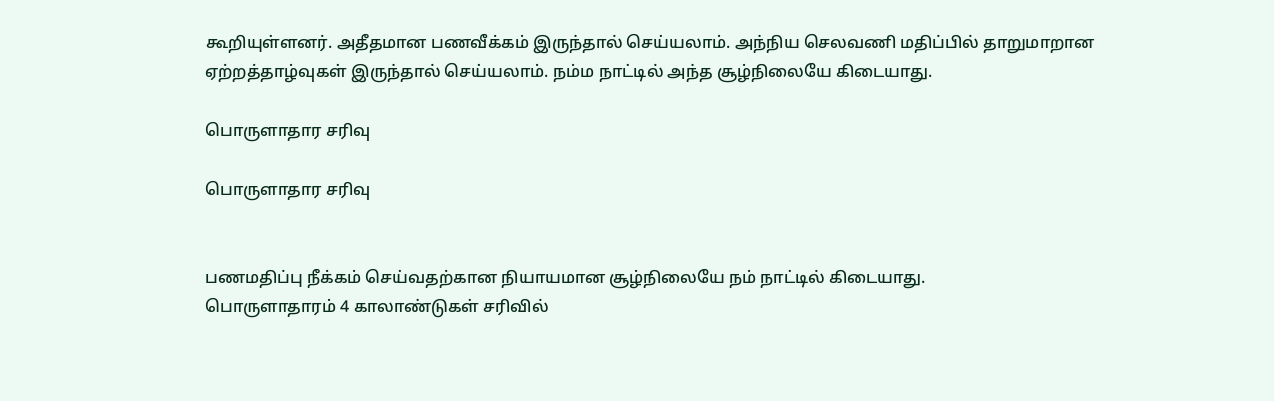கூறியுள்ளனர். அதீதமான பணவீக்கம் இருந்தால் செய்யலாம். அந்நிய செலவணி மதிப்பில் தாறுமாறான ஏற்றத்தாழ்வுகள் இருந்தால் செய்யலாம். நம்ம நாட்டில் அந்த சூழ்நிலையே கிடையாது.

பொருளாதார சரிவு

பொருளாதார சரிவு


பணமதிப்பு நீக்கம் செய்வதற்கான நியாயமான சூழ்நிலையே நம் நாட்டில் கிடையாது.
பொருளாதாரம் 4 காலாண்டுகள் சரிவில்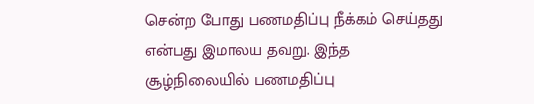சென்ற போது பணமதிப்பு நீக்கம் செய்தது என்பது இமாலய தவறு. இந்த சூழ்நிலையில் பணமதிப்பு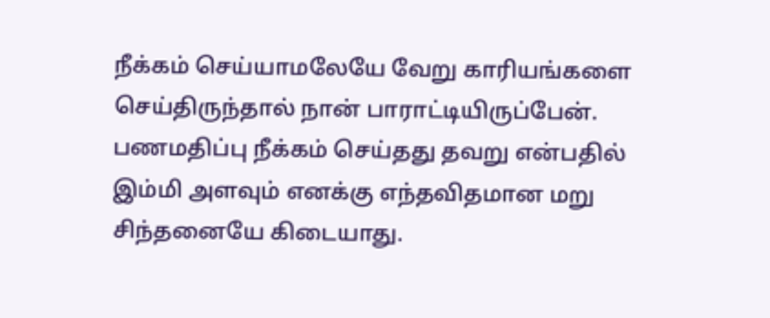நீக்கம் செய்யாமலேயே வேறு காரியங்களை செய்திருந்தால் நான் பாராட்டியிருப்பேன். பணமதிப்பு நீக்கம் செய்தது தவறு என்பதில் இம்மி அளவும் எனக்கு எந்தவிதமான மறு சிந்தனையே கிடையாது.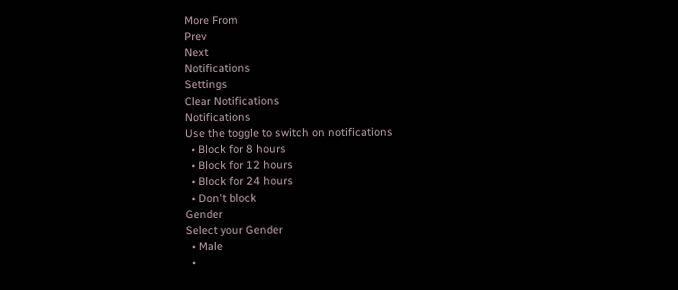More From
Prev
Next
Notifications
Settings
Clear Notifications
Notifications
Use the toggle to switch on notifications
  • Block for 8 hours
  • Block for 12 hours
  • Block for 24 hours
  • Don't block
Gender
Select your Gender
  • Male
  •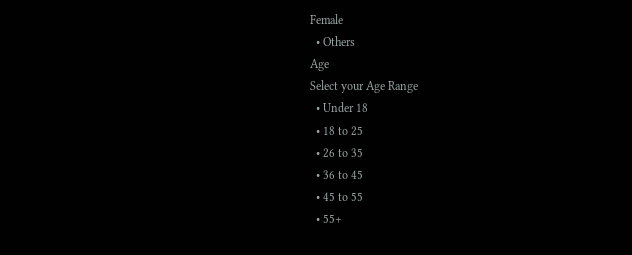Female
  • Others
Age
Select your Age Range
  • Under 18
  • 18 to 25
  • 26 to 35
  • 36 to 45
  • 45 to 55
  • 55+